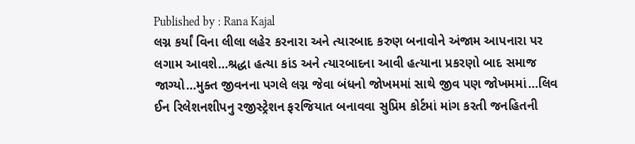Published by : Rana Kajal
લગ્ન કર્યાં વિના લીલા લહેર કરનારા અને ત્યારબાદ કરુણ બનાવોને અંજામ આપનારા પર લગામ આવશે…શ્રદ્ધા હત્યા કાંડ અને ત્યારબાદના આવી હત્યાના પ્રકરણો બાદ સમાજ જાગ્યો…મુક્ત જીવનના પગલે લગ્ન જેવા બંધનો જોખમમાં સાથે જીવ પણ જોખમમાં…લિવ ઈન રિલેશનશીપનુ રજીસ્ટ્રેશન ફરજિયાત બનાવવા સુપ્રિમ કોર્ટમાં માંગ કરતી જનહિતની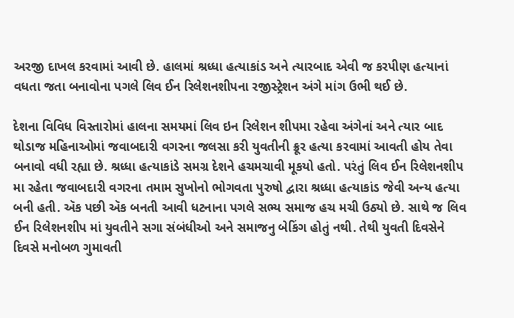અરજી દાખલ કરવામાં આવી છે. હાલમાં શ્રધ્ધા હત્યાકાંડ અને ત્યારબાદ એવી જ કરપીણ હત્યાનાં વધતા જતા બનાવોના પગલે લિવ ઈન રિલેશનશીપના રજીસ્ટ્રેશન અંગે માંગ ઉભી થઈ છે.

દેશના વિવિધ વિસ્તારોમાં હાલના સમયમાં લિવ ઇન રિલેશન શીપમા રહેવા અંગેનાં અને ત્યાર બાદ થોડાજ મહિનાઓમાં જવાબદારી વગરના જલસા કરી યુવતીની ક્રૂર હત્યા કરવામાં આવતી હોય તેવા બનાવો વધી રહ્યા છે. શ્રધ્ધા હત્યાકાંડે સમગ્ર દેશને હચમચાવી મૂકયો હતો. પરંતું લિવ ઈન રિલેશનશીપ મા રહેતા જવાબદારી વગરના તમામ સુખોનો ભોગવતા પુરુષો દ્વારા શ્રધ્ધા હત્યાકાંડ જેવી અન્ય હત્યા બની હતી. ઍક પછી ઍક બનતી આવી ધટનાના પગલે સભ્ય સમાજ હચ મચી ઉઠ્યો છે. સાથે જ લિવ ઈન રિલેશનશીપ માં યુવતીને સગા સંબંધીઓ અને સમાજનુ બેકિંગ હોતું નથી. તેથી યુવતી દિવસેને દિવસે મનોબળ ગુમાવતી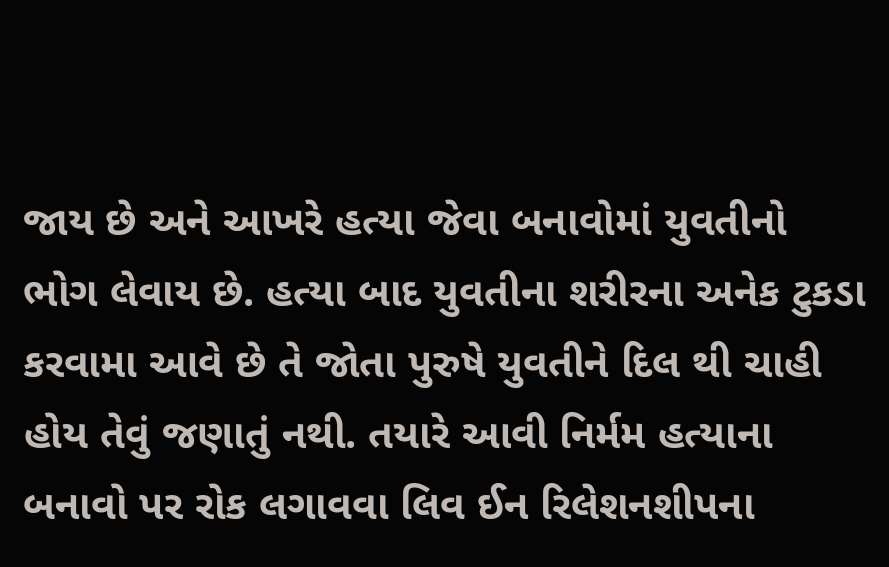જાય છે અને આખરે હત્યા જેવા બનાવોમાં યુવતીનો ભોગ લેવાય છે. હત્યા બાદ યુવતીના શરીરના અનેક ટુકડા કરવામા આવે છે તે જોતા પુરુષે યુવતીને દિલ થી ચાહી હોય તેવું જણાતું નથી. તયારે આવી નિર્મમ હત્યાના બનાવો પર રોક લગાવવા લિવ ઈન રિલેશનશીપના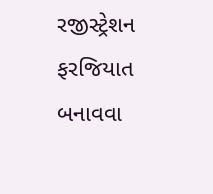રજીસ્ટ્રેશન ફરજિયાત બનાવવા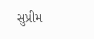સુપ્રીમ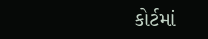કોર્ટમાં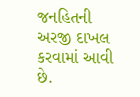જનહિતની અરજી દાખલ કરવામાં આવી છે.